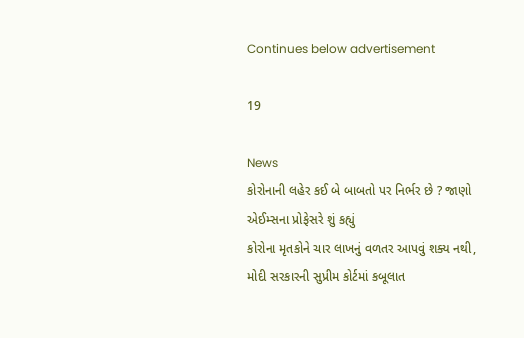Continues below advertisement

19

News
કોરોનાની લહેર કઈ બે બાબતો પર નિર્ભર છે ? જાણો એઈમ્સના પ્રોફેસરે શું કહ્યું
કોરોના મૃતકોને ચાર લાખનું વળતર આપવું શક્ય નથી, મોદી સરકારની સુપ્રીમ કોર્ટમાં કબૂલાત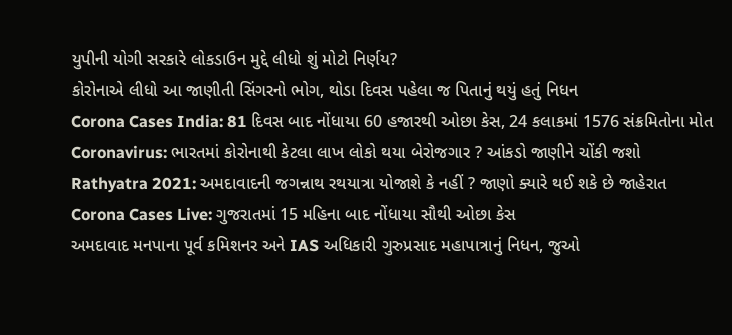યુપીની યોગી સરકારે લોકડાઉન મુદ્દે લીધો શું મોટો નિર્ણય?
કોરોનાએ લીધો આ જાણીતી સિંગરનો ભોગ, થોડા દિવસ પહેલા જ પિતાનું થયું હતું નિધન
Corona Cases India: 81 દિવસ બાદ નોંધાયા 60 હજારથી ઓછા કેસ, 24 કલાકમાં 1576 સંક્રમિતોના મોત
Coronavirus: ભારતમાં કોરોનાથી કેટલા લાખ લોકો થયા બેરોજગાર ? આંકડો જાણીને ચોંકી જશો
Rathyatra 2021: અમદાવાદની જગન્નાથ રથયાત્રા યોજાશે કે નહીં ? જાણો ક્યારે થઈ શકે છે જાહેરાત
Corona Cases Live: ગુજરાતમાં 15 મહિના બાદ નોંધાયા સૌથી ઓછા કેસ
અમદાવાદ મનપાના પૂર્વ કમિશનર અને IAS અધિકારી ગુરુપ્રસાદ મહાપાત્રાનું નિધન, જુઓ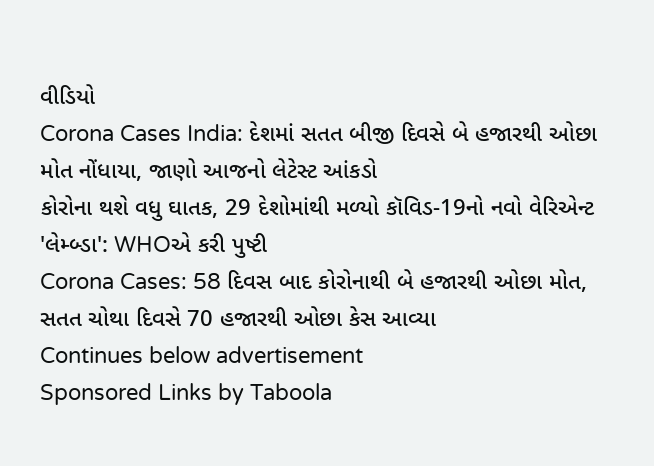વીડિયો
Corona Cases India: દેશમાં સતત બીજી દિવસે બે હજારથી ઓછા મોત નોંધાયા, જાણો આજનો લેટેસ્ટ આંકડો
કોરોના થશે વધુ ઘાતક, 29 દેશોમાંથી મળ્યો કૉવિડ-19નો નવો વેરિએન્ટ 'લેમ્બ્ડા': WHOએ કરી પુષ્ટી
Corona Cases: 58 દિવસ બાદ કોરોનાથી બે હજારથી ઓછા મોત, સતત ચોથા દિવસે 70 હજારથી ઓછા કેસ આવ્યા
Continues below advertisement
Sponsored Links by Taboola